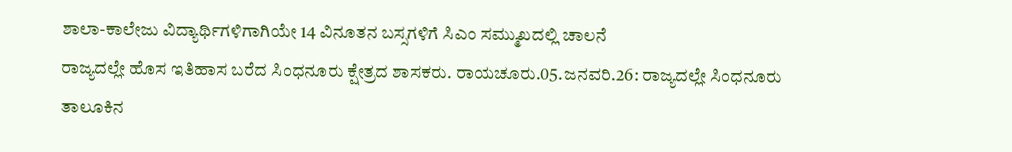ಶಾಲಾ-ಕಾಲೇಜು ವಿದ್ಯಾರ್ಥಿಗಳಿಗಾಗಿಯೇ 14 ವಿನೂತನ ಬಸ್ಸಗಳಿಗೆ ಸಿಎಂ ಸಮ್ಮುಖದಲ್ಲಿ ಚಾಲನೆ
ರಾಜ್ಯದಲ್ಲೇ ಹೊಸ ಇತಿಹಾಸ ಬರೆದ ಸಿಂಧನೂರು ಕ್ಷೇತ್ರದ ಶಾಸಕರು. ರಾಯಚೂರು.05.ಜನವರಿ.26: ರಾಜ್ಯದಲ್ಲೇ ಸಿಂಧನೂರು ತಾಲೂಕಿನ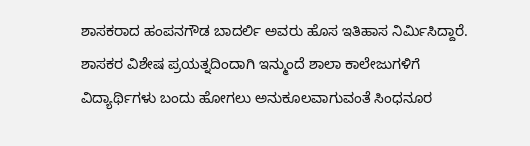ಶಾಸಕರಾದ ಹಂಪನಗೌಡ ಬಾದರ್ಲಿ ಅವರು ಹೊಸ ಇತಿಹಾಸ ನಿರ್ಮಿಸಿದ್ದಾರೆ. ಶಾಸಕರ ವಿಶೇಷ ಪ್ರಯತ್ನದಿಂದಾಗಿ ಇನ್ಮುಂದೆ ಶಾಲಾ ಕಾಲೇಜುಗಳಿಗೆ ವಿದ್ಯಾರ್ಥಿಗಳು ಬಂದು ಹೋಗಲು ಅನುಕೂಲವಾಗುವಂತೆ ಸಿಂಧನೂರ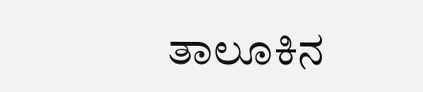ತಾಲೂಕಿನ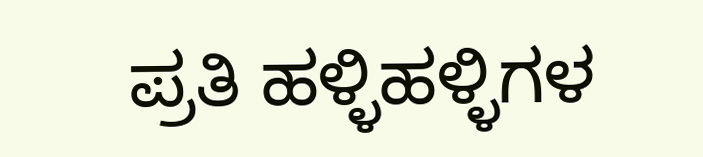ಪ್ರತಿ ಹಳ್ಳಿಹಳ್ಳಿಗಳ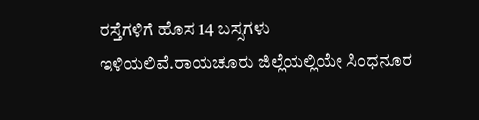ರಸ್ತೆಗಳಿಗೆ ಹೊಸ 14 ಬಸ್ಸಗಳು ಇಳಿಯಲಿವೆ.ರಾಯಚೂರು ಜಿಲ್ಲೆಯಲ್ಲಿಯೇ ಸಿಂಧನೂರ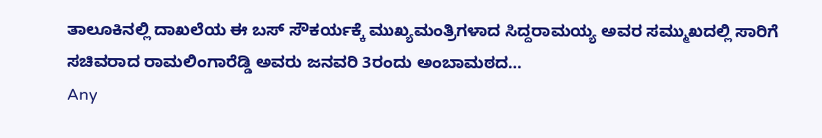ತಾಲೂಕಿನಲ್ಲಿ ದಾಖಲೆಯ ಈ ಬಸ್ ಸೌಕರ್ಯಕ್ಕೆ ಮುಖ್ಯಮಂತ್ರಿಗಳಾದ ಸಿದ್ದರಾಮಯ್ಯ ಅವರ ಸಮ್ಮುಖದಲ್ಲಿ ಸಾರಿಗೆ ಸಚಿವರಾದ ರಾಮಲಿಂಗಾರೆಡ್ಡಿ ಅವರು ಜನವರಿ 3ರಂದು ಅಂಬಾಮಠದ…
Any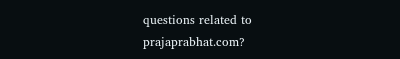questions related to prajaprabhat.com?